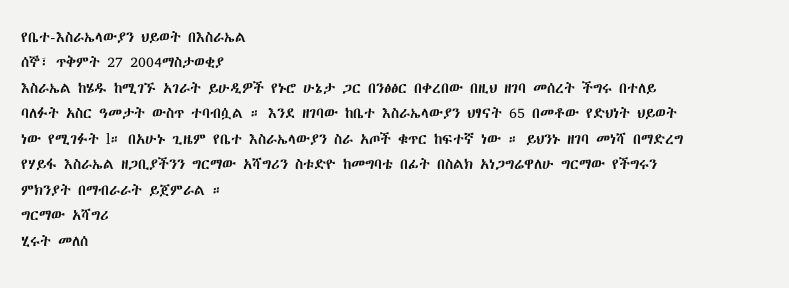የቤተ-እስራኤላውያን ህይወት በእስራኤል
ሰኞ፣ ጥቅምት 27 2004ማስታወቂያ
እስራኤል ከሄዱ ከሚገኙ አገራት ይሁዲዎች የኑሮ ሁኔታ ጋር በንፅፅር በቀረበው በዚህ ዘገባ መሰረት ችግሩ በተለይ ባለፉት አስር ዓመታት ውስጥ ተባብሷል ። እንደ ዘገባው ከቤተ እስራኤላውያን ህፃናት 65 በመቶው የድህነት ህይወት ነው የሚገፉት l። በአሁኑ ጊዜም የቤተ እስራኤላውያን ስራ አጦች ቁጥር ከፍተኛ ነው ። ይህንኑ ዘገባ መነሻ በማድረግ የሃይፋ እስራኤል ዘጋቢያችንን ግርማው አሻግሪን ስቱድዮ ከመግባቴ በፊት በስልክ አነጋግሬዋለሁ ግርማው የችግሩን ምክንያት በማብራራት ይጀምራል ።
ግርማው አሻግሪ
ሂሩት መለሰ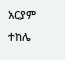አርያም ተከሌ